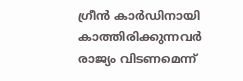ഗ്രീൻ കാർഡിനായി കാത്തിരിക്കുന്നവർ രാജ്യം വിടണമെന്ന്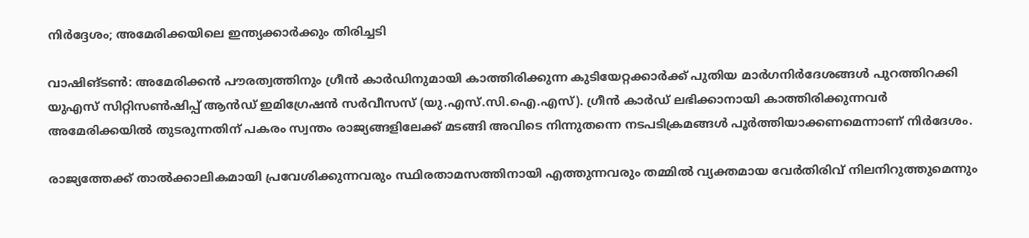നിർദ്ദേശം; അമേരിക്കയിലെ ഇന്ത്യക്കാർക്കും തിരിച്ചടി

വാഷിങ്ടൺ: അമേരിക്കൻ പൗരത്വത്തിനും ഗ്രീൻ കാർഡിനുമായി കാത്തിരിക്കുന്ന കുടിയേറ്റക്കാർക്ക് പുതിയ മാർഗനിർദേശങ്ങൾ പുറത്തിറക്കി യുഎസ് സിറ്റിസൺഷിപ്പ് ആൻഡ് ഇമിഗ്രേഷൻ സർവീസസ് (യു.എസ്.സി.ഐ.എസ്). ഗ്രീൻ കാർഡ് ലഭിക്കാനായി കാത്തിരിക്കുന്നവർ അമേരിക്കയിൽ തുടരുന്നതിന് പകരം സ്വന്തം രാജ്യങ്ങളിലേക്ക് മടങ്ങി അവിടെ നിന്നുതന്നെ നടപടിക്രമങ്ങൾ പൂർത്തിയാക്കണമെന്നാണ് നിർദേശം.

രാജ്യത്തേക്ക് താൽക്കാലികമായി പ്രവേശിക്കുന്നവരും സ്ഥിരതാമസത്തിനായി എത്തുന്നവരും തമ്മിൽ വ്യക്തമായ വേർതിരിവ് നിലനിറുത്തുമെന്നും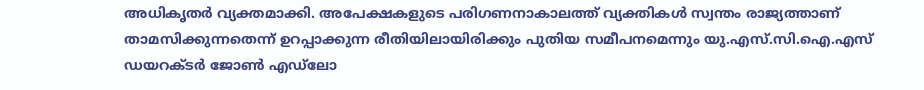അധികൃതർ വ്യക്തമാക്കി. അപേക്ഷകളുടെ പരിഗണനാകാലത്ത് വ്യക്തികൾ സ്വന്തം രാജ്യത്താണ് താമസിക്കുന്നതെന്ന് ഉറപ്പാക്കുന്ന രീതിയിലായിരിക്കും പുതിയ സമീപനമെന്നും യു.എസ്.സി.ഐ.എസ് ഡയറക്ടർ ജോൺ എഡ്‌ലോ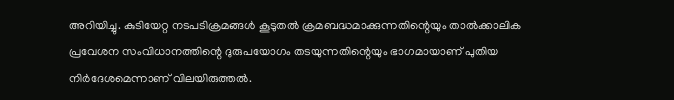അറിയിച്ചു. കുടിയേറ്റ നടപടിക്രമങ്ങൾ കൂടുതൽ ക്രമബദ്ധമാക്കുന്നതിന്റെയും താൽക്കാലിക പ്രവേശന സംവിധാനത്തിന്റെ ദുരുപയോഗം തടയുന്നതിന്റെയും ഭാഗമായാണ് പുതിയ നിർദേശമെന്നാണ് വിലയിരുത്തൽ.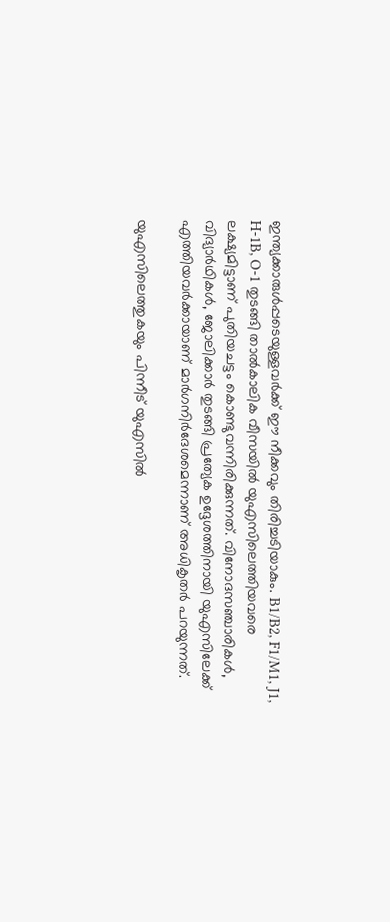ഇന്ത്യക്കാരുൾപ്പടെയുള്ളവർക്ക് ഈ നീക്കവും തിരിച്ചടിയാകും. B1/B2, F1/M1, J1, H-1B, O-1 തുടങ്ങി താൽകാലിക വീസയിൽ യുഎസിലെത്തിയവരെ ലക്ഷ്യമിട്ടാണ് പുതിയചട്ടം കൊണ്ടുവന്നിരിക്കുന്നത്. വിനോദസഞ്ചാരികൾ, വിദ്യാർഥികൾ, ജോലിക്കാർ തുടങ്ങി പ്രത്യേക ഉദ്ദേശത്തിനായി യുഎസിലേക്ക് എത്തിയവർക്കായാണ് മാർഗനിർദേശമെന്നാണ് അധികൃതർ പറയുന്നത്.

യുഎസിലെത്തുകയും പിന്നീട് യുഎസിൽ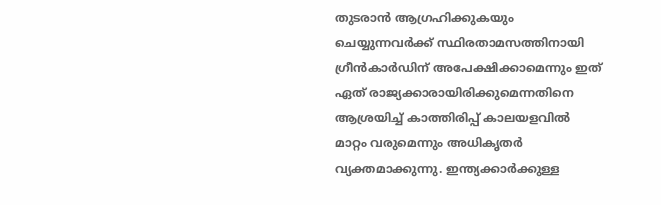തുടരാൻ ആഗ്രഹിക്കുകയും ചെയ്യുന്നവർക്ക് സ്ഥിരതാമസത്തിനായി ഗ്രീൻകാർഡിന് അപേക്ഷിക്കാമെന്നും ഇത് ഏത് രാജ്യക്കാരായിരിക്കുമെന്നതിനെ ആശ്രയിച്ച് കാത്തിരിപ്പ് കാലയളവിൽ മാറ്റം വരുമെന്നും അധികൃതർ വ്യക്തമാക്കുന്നു. ഇന്ത്യക്കാർക്കുള്ള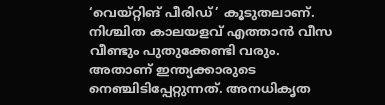‘വെയ്റ്റിങ് പീരിഡ്’ കൂടുതലാണ്. നിശ്ചിത കാലയളവ് എത്താൻ വീസ വീണ്ടും പുതുക്കേണ്ടി വരും. അതാണ് ഇന്ത്യക്കാരുടെ നെഞ്ചിടിപ്പേറ്റുന്നത്. അനധികൃത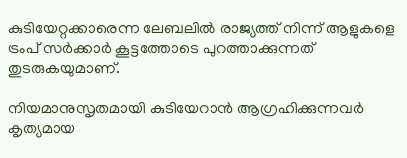കുടിയേറ്റക്കാരെന്ന ലേബലിൽ രാജ്യത്ത് നിന്ന് ആളുകളെ ട്രംപ് സർക്കാർ കൂട്ടത്തോടെ പുറത്താക്കുന്നത് തുടരുകയുമാണ്.

നിയമാനുസൃതമായി കുടിയേറാൻ ആഗ്രഹിക്കുന്നവർ കൃത്യമായ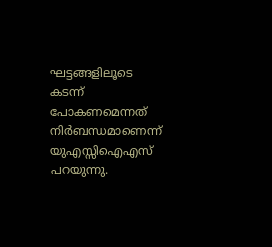ഘട്ടങ്ങളിലൂടെ കടന്ന് പോകണമെന്നത് നിർബന്ധമാണെന്ന് യുഎസ്സിഐഎസ് പറയുന്നു.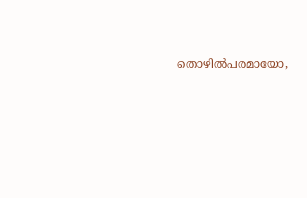തൊഴിൽപരമായോ,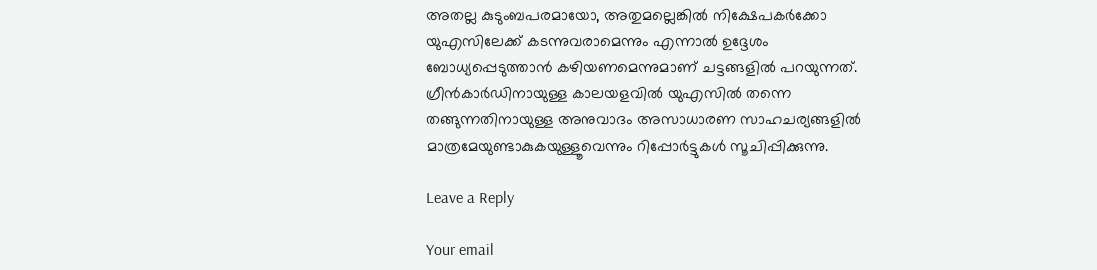അതല്ല കുടുംബപരമായോ, അതുമല്ലെങ്കിൽ നിക്ഷേപകർക്കോ യുഎസിലേക്ക് കടന്നുവരാമെന്നും എന്നാൽ ഉദ്ദേശം ബോധ്യപ്പെടുത്താൻ കഴിയണമെന്നുമാണ് ചട്ടങ്ങളിൽ പറയുന്നത്. ഗ്രീൻകാർഡിനായുള്ള കാലയളവിൽ യുഎസിൽ തന്നെ തങ്ങുന്നതിനായുള്ള അനുവാദം അസാധാരണ സാഹചര്യങ്ങളിൽ മാത്രമേയുണ്ടാകുകയുള്ളൂവെന്നും റിപ്പോർട്ടുകൾ സൂചിപ്പിക്കുന്നു.

Leave a Reply

Your email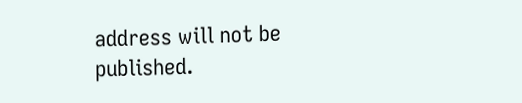address will not be published.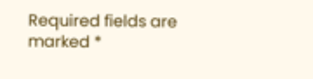Required fields are marked *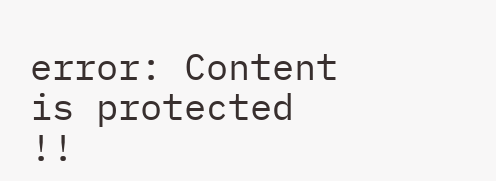error: Content is protected !!